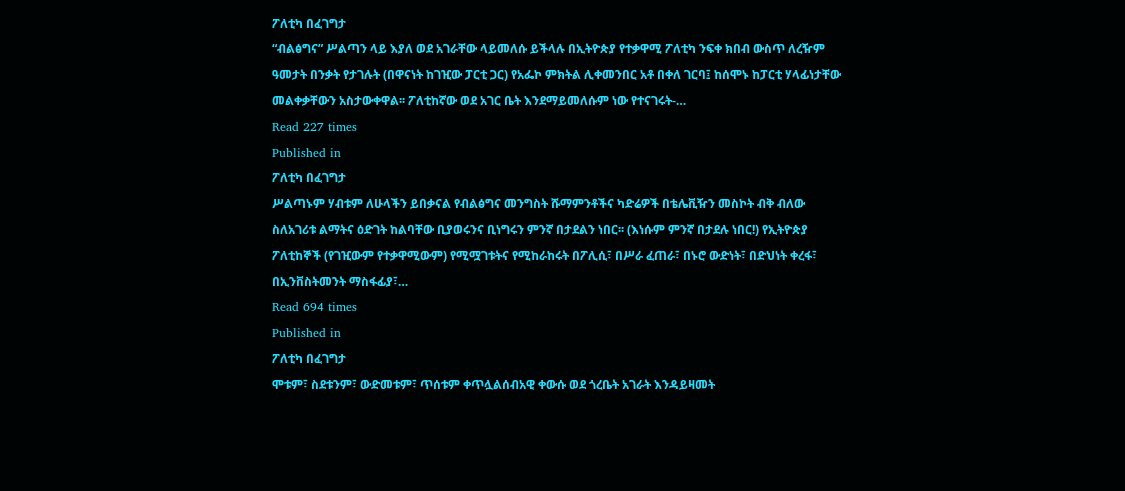ፖለቲካ በፈገግታ
“ብልፅግና” ሥልጣን ላይ እያለ ወደ አገራቸው ላይመለሱ ይችላሉ በኢትዮጵያ የተቃዋሚ ፖለቲካ ንፍቀ ክበብ ውስጥ ለረዥም ዓመታት በንቃት የታገሉት (በዋናነት ከገዢው ፓርቲ ጋር) የአፌኮ ምክትል ሊቀመንበር አቶ በቀለ ገርባ፤ ከሰሞኑ ከፓርቲ ሃላፊነታቸው መልቀቃቸውን አስታውቀዋል፡፡ ፖለቲከኛው ወደ አገር ቤት እንደማይመለሱም ነው የተናገሩት-…
Read 227 times
Published in
ፖለቲካ በፈገግታ
ሥልጣኑም ሃብቱም ለሁላችን ይበቃናል የብልፅግና መንግስት ሹማምንቶችና ካድሬዎች በቴሌቪዥን መስኮት ብቅ ብለው ስለአገሪቱ ልማትና ዕድገት ከልባቸው ቢያወሩንና ቢነግሩን ምንኛ በታደልን ነበር፡፡ (እነሱም ምንኛ በታደሉ ነበር!) የኢትዮጵያ ፖለቲከኞች (የገዢውም የተቃዋሚውም) የሚሟገቱትና የሚከራከሩት በፖሊሲ፣ በሥራ ፈጠራ፣ በኑሮ ውድነት፣ በድህነት ቀረፋ፣ በኢንቨስትመንት ማስፋፊያ፣…
Read 694 times
Published in
ፖለቲካ በፈገግታ
ሞቱም፣ ስደቱንም፣ ውድመቱም፣ ጥሰቱም ቀጥሏልሰብአዊ ቀውሱ ወደ ጎረቤት አገራት እንዳይዛመት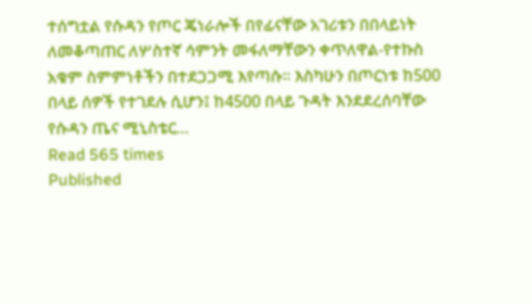ተሰግቷል የሱዳን የጦር ጄነራሎች በየፊናቸው አገሪቱን በበላይነት ለመቆጣጠር ለሦስተኛ ሳምንት መፋለማቸውን ቀጥለዋል-የተኩስ አቁም ስምምነቶችን በተደጋጋሚ እየጣሱ፡፡ እስካሁን በጦርነቱ ከ500 በላይ ሰዎች የተገደሉ ሲሆን፤ ከ4500 በላይ ጉዳት እንደደረሰባቸው የሱዳን ጤና ሚኒስቴር…
Read 565 times
Published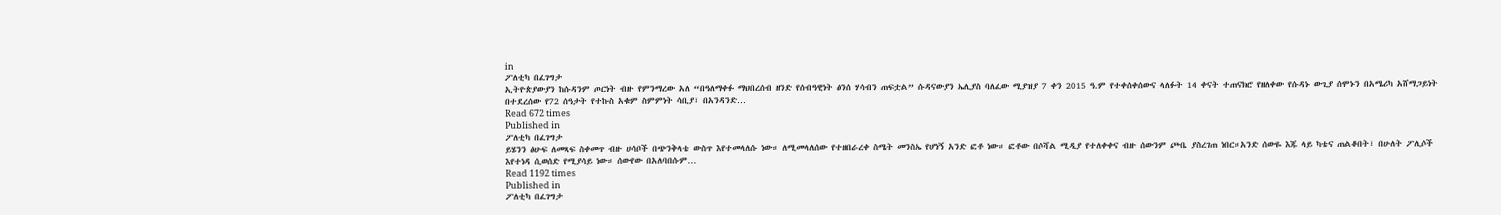in
ፖለቲካ በፈገግታ
ኢትዮጵያውያን ከሱዳንም ጦርነት ብዙ የምንማረው አለ “በዓለማቀፉ ማህበረሰብ ዘንድ የሰብዓዊነት ፅንሰ ሃሳብን ጠፍቷል” ሱዳናውያን ኤሊያስ ባለፈው ሚያዝያ 7 ቀን 2015 ዓ.ም የተቀሰቀሰውና ላለፉት 14 ቀናት ተጠናክሮ የዘለቀው የሱዳኑ ውጊያ ሰሞኑን በአሜሪካ አሸማጋይነት በተደረሰው የ72 ሰዓታት የተኩስ አቁም ስምምነት ሳቢያ፣ በአንዳንድ…
Read 672 times
Published in
ፖለቲካ በፈገግታ
ይሄንን ፅሁፍ ለመጻፍ ስቀመጥ ብዙ ሀሳቦች በጭንቅላቴ ውስጥ እየተመላለሱ ነው። ለሚመላለሰው የተዘበራረቀ ስሜት መንስኤ የሆነኝ አንድ ፎቶ ነው። ፎቶው በሶሻል ሚዲያ የተለቀቀና ብዙ ሰውንም ጮቤ ያስረገጠ ነበር።አንድ ሰውዬ እጁ ላይ ካቴና ጠልቆበት፣ በሁለት ፖሊሶች እየተነዳ ሲወሰድ የሚያሳይ ነው። ሰውየው በአለባበሱም…
Read 1192 times
Published in
ፖለቲካ በፈገግታ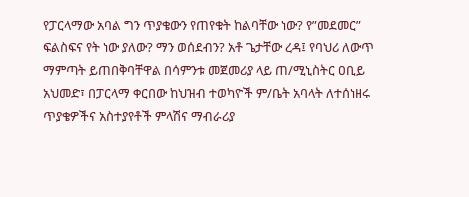የፓርላማው አባል ግን ጥያቄውን የጠየቁት ከልባቸው ነው? የ”መደመር” ፍልስፍና የት ነው ያለው? ማን ወሰደብን? አቶ ጌታቸው ረዳ፤ የባህሪ ለውጥ ማምጣት ይጠበቅባቸዋል በሳምንቱ መጀመሪያ ላይ ጠ/ሚኒስትር ዐቢይ አህመድ፣ በፓርላማ ቀርበው ከህዝብ ተወካዮች ም/ቤት አባላት ለተሰነዘሩ ጥያቄዎችና አስተያየቶች ምላሽና ማብራሪያ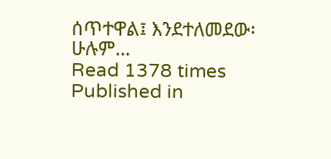ሰጥተዋል፤ እንደተለመደው፡ሁሉም…
Read 1378 times
Published in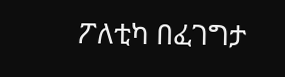ፖለቲካ በፈገግታ